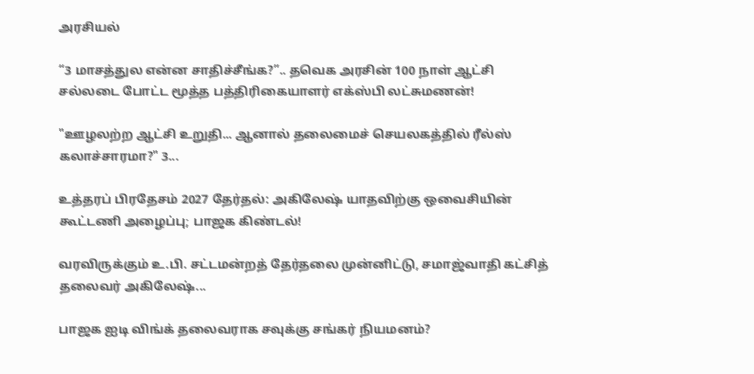அரசியல்

“3 மாசத்துல என்ன சாதிச்சீங்க?”.. தவெக அரசின் 100 நாள் ஆட்சி சல்லடை போட்ட மூத்த பத்திரிகையாளர் எக்ஸ்பி லட்சுமணன்!

"ஊழலற்ற ஆட்சி உறுதி... ஆனால் தலைமைச் செயலகத்தில் ரீல்ஸ் கலாச்சாரமா?" 3...

உத்தரப் பிரதேசம் 2027 தேர்தல்: அகிலேஷ் யாதவிற்கு ஒவைசியின் கூட்டணி அழைப்பு; பாஜக கிண்டல்!

வரவிருக்கும் உ.பி. சட்டமன்றத் தேர்தலை முன்னிட்டு, சமாஜ்வாதி கட்சித் தலைவர் அகிலேஷ்...

பாஜக ஐடி விங்க் தலைவராக சவுக்கு சங்கர் நியமனம்?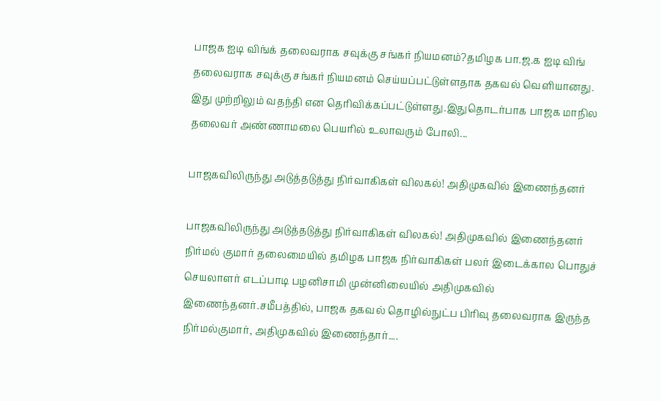பாஜக ஐடி விங்க் தலைவராக சவுக்கு சங்கர் நியமனம்?தமிழக பா.ஜ.க ஐடி விங் தலைவராக சவுக்கு சங்கர் நியமனம் செய்யப்பட்டுள்ளதாக தகவல் வெளியானது. இது முற்றிலும் வதந்தி என தெரிவிக்கப்பட்டுள்ளது.இதுதொடர்பாக பாஜக மாநில தலைவர் அண்ணாமலை பெயரில் உலாவரும் போலி...

பாஜகவிலிருந்து அடுத்தடுத்து நிர்வாகிகள் விலகல்! அதிமுகவில் இணைந்தனர்

பாஜகவிலிருந்து அடுத்தடுத்து நிர்வாகிகள் விலகல்! அதிமுகவில் இணைந்தனர் நிர்மல் குமார் தலைமையில் தமிழக பாஜக நிர்வாகிகள் பலர் இடைக்கால பொதுச் செயலாளர் எடப்பாடி பழனிசாமி முன்னிலையில் அதிமுகவில் இணைந்தனர்.சமீபத்தில், பாஜக தகவல் தொழில்நுட்ப பிரிவு தலைவராக இருந்த நிர்மல்குமார், அதிமுகவில் இணைந்தார்....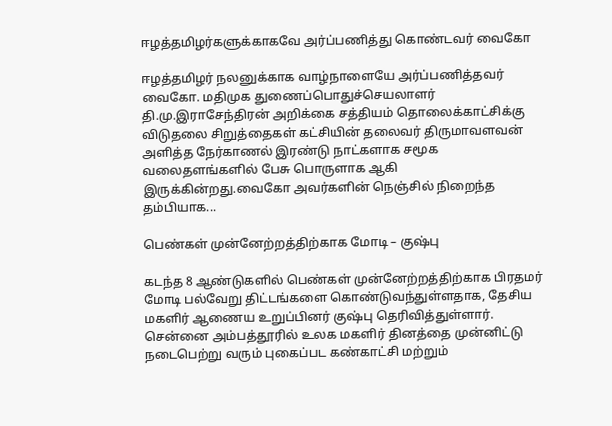ஈழத்தமிழர்களுக்காகவே அர்ப்பணித்து கொண்டவர் வைகோ

ஈழத்தமிழர் நலனுக்காக வாழ்நாளையே அர்ப்பணித்தவர் வைகோ. மதிமுக துணைப்பொதுச்செயலாளர் தி.மு.இராசேந்திரன் அறிக்கை சத்தியம் தொலைக்காட்சிக்கு விடுதலை சிறுத்தைகள் கட்சியின் தலைவர் திருமாவளவன் அளித்த நேர்காணல் இரண்டு நாட்களாக சமூக வலைதளங்களில் பேசு பொருளாக ஆகி இருக்கின்றது.வைகோ அவர்களின் நெஞ்சில் நிறைந்த தம்பியாக...

பெண்கள் முன்னேற்றத்திற்காக மோடி – குஷ்பு

கடந்த 8 ஆண்டுகளில் பெண்கள் முன்னேற்றத்திற்காக பிரதமர் மோடி பல்வேறு திட்டங்களை கொண்டுவந்துள்ளதாக, தேசிய மகளிர் ஆணைய உறுப்பினர் குஷ்பு தெரிவித்துள்ளார். சென்னை அம்பத்தூரில் உலக மகளிர் தினத்தை முன்னிட்டு நடைபெற்று வரும் புகைப்பட கண்காட்சி மற்றும்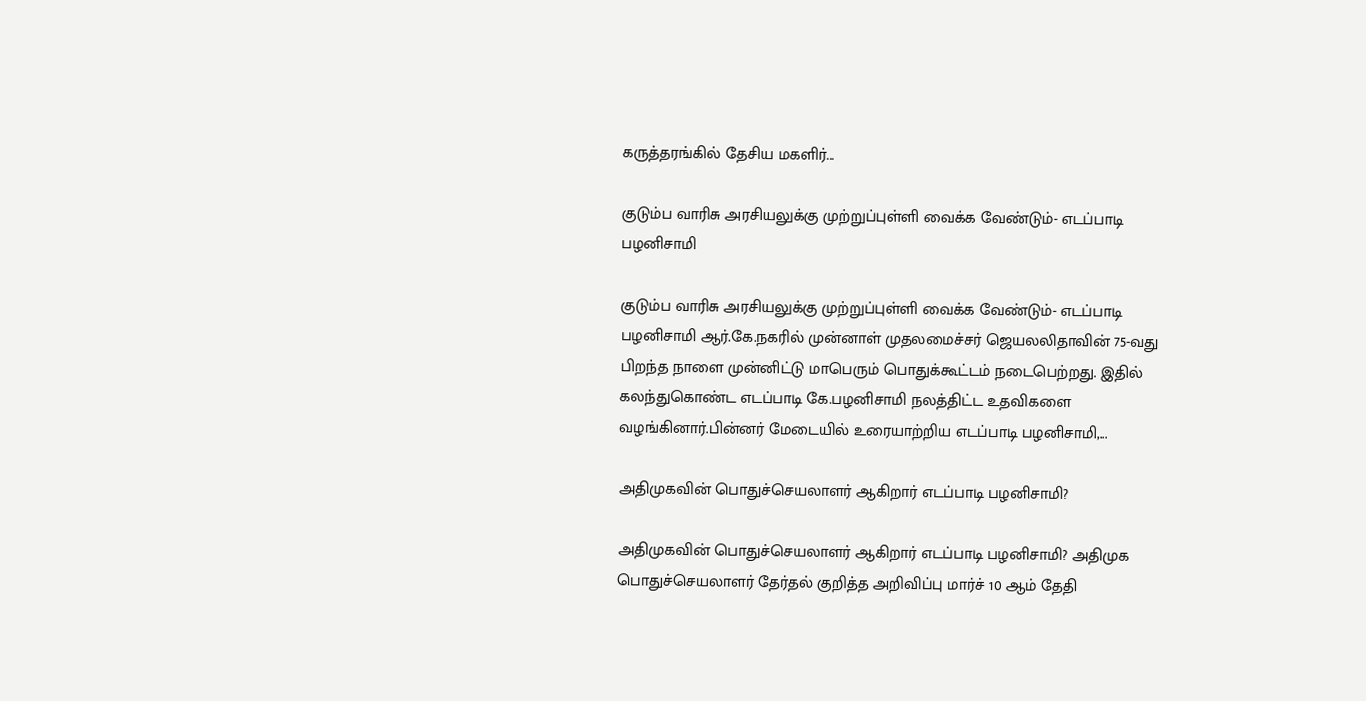கருத்தரங்கில் தேசிய மகளிர்...

குடும்ப வாரிசு அரசியலுக்கு முற்றுப்புள்ளி வைக்க வேண்டும்- எடப்பாடி பழனிசாமி

குடும்ப வாரிசு அரசியலுக்கு முற்றுப்புள்ளி வைக்க வேண்டும்- எடப்பாடி பழனிசாமி ஆர்.கே.நகரில் முன்னாள் முதலமைச்சர் ஜெயலலிதாவின் 75-வது பிறந்த நாளை முன்னிட்டு மாபெரும் பொதுக்கூட்டம் நடைபெற்றது. இதில் கலந்துகொண்ட எடப்பாடி கே.பழனிசாமி நலத்திட்ட உதவிகளை வழங்கினார்.பின்னர் மேடையில் உரையாற்றிய எடப்பாடி பழனிசாமி,...

அதிமுகவின் பொதுச்செயலாளர் ஆகிறார் எடப்பாடி பழனிசாமி?

அதிமுகவின் பொதுச்செயலாளர் ஆகிறார் எடப்பாடி பழனிசாமி? அதிமுக பொதுச்செயலாளர் தேர்தல் குறித்த அறிவிப்பு மார்ச் 10 ஆம் தேதி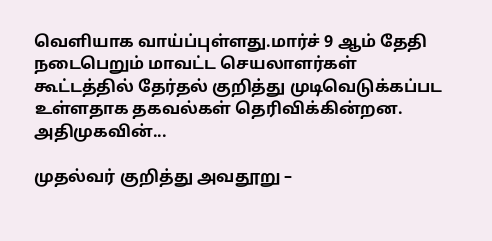வெளியாக வாய்ப்புள்ளது.மார்ச் 9 ஆம் தேதி நடைபெறும் மாவட்ட செயலாளர்கள் கூட்டத்தில் தேர்தல் குறித்து முடிவெடுக்கப்பட உள்ளதாக தகவல்கள் தெரிவிக்கின்றன. அதிமுகவின்...

முதல்வர் குறித்து அவதூறு –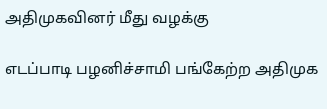அதிமுகவினர் மீது வழக்கு

எடப்பாடி பழனிச்சாமி பங்கேற்ற அதிமுக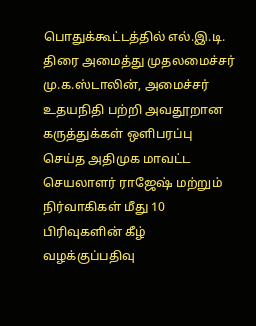பொதுக்கூட்டத்தில் எல்.இ.டி. திரை அமைத்து முதலமைச்சர் மு.க.ஸ்டாலின், அமைச்சர் உதயநிதி பற்றி அவதூறான கருத்துக்கள் ஒளிபரப்பு செய்த அதிமுக மாவட்ட செயலாளர் ராஜேஷ் மற்றும் நிர்வாகிகள் மீது 10 பிரிவுகளின் கீழ் வழக்குப்பதிவு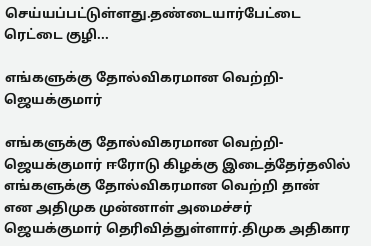செய்யப்பட்டுள்ளது.தண்டையார்பேட்டை ரெட்டை குழி...

எங்களுக்கு தோல்விகரமான வெற்றி- ஜெயக்குமார்

எங்களுக்கு தோல்விகரமான வெற்றி- ஜெயக்குமார் ஈரோடு கிழக்கு இடைத்தேர்தலில் எங்களுக்கு தோல்விகரமான வெற்றி தான் என அதிமுக முன்னாள் அமைச்சர் ஜெயக்குமார் தெரிவித்துள்ளார்.திமுக அதிகார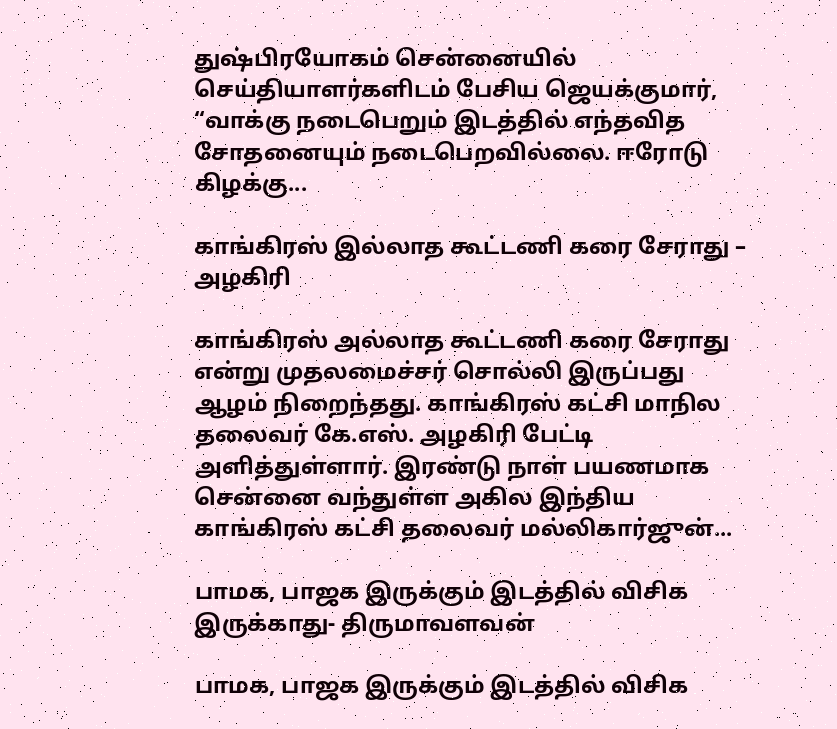துஷ்பிரயோகம் சென்னையில் செய்தியாளர்களிடம் பேசிய ஜெயக்குமார், “வாக்கு நடைபெறும் இடத்தில் எந்தவித சோதனையும் நடைபெறவில்லை. ஈரோடு கிழக்கு...

காங்கிரஸ் இல்லாத கூட்டணி கரை சேராது – அழகிரி

காங்கிரஸ் அல்லாத கூட்டணி கரை சேராது என்று முதலமைச்சர் சொல்லி இருப்பது ஆழம் நிறைந்தது. காங்கிரஸ் கட்சி மாநில தலைவர் கே.எஸ். அழகிரி பேட்டி அளித்துள்ளார். இரண்டு நாள் பயணமாக சென்னை வந்துள்ள அகில இந்திய காங்கிரஸ் கட்சி தலைவர் மல்லிகார்ஜுன்...

பாமக, பாஜக இருக்கும் இடத்தில் விசிக இருக்காது- திருமாவளவன்

பாமக, பாஜக இருக்கும் இடத்தில் விசிக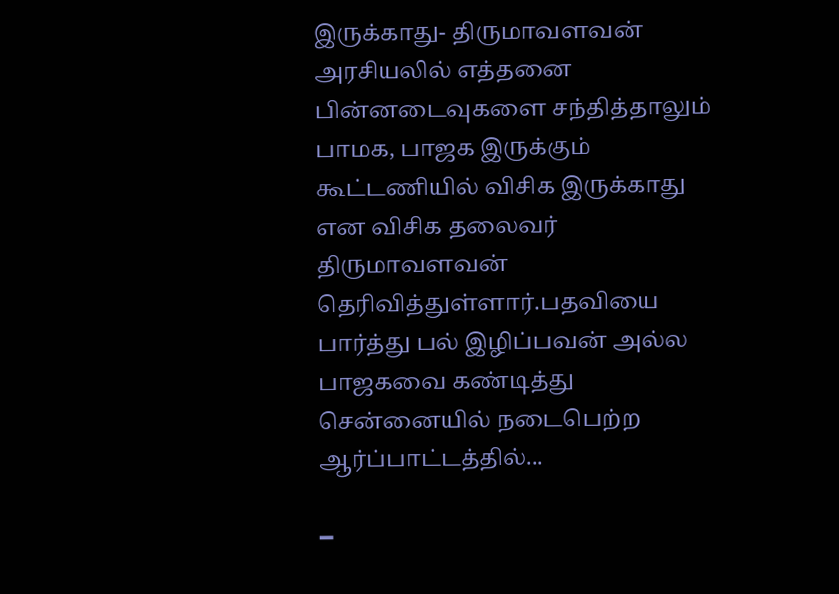இருக்காது- திருமாவளவன் அரசியலில் எத்தனை பின்னடைவுகளை சந்தித்தாலும் பாமக, பாஜக இருக்கும் கூட்டணியில் விசிக இருக்காது என விசிக தலைவர் திருமாவளவன் தெரிவித்துள்ளார்.பதவியை பார்த்து பல் இழிப்பவன் அல்ல  பாஜகவை கண்டித்து சென்னையில் நடைபெற்ற ஆர்ப்பாட்டத்தில்...

━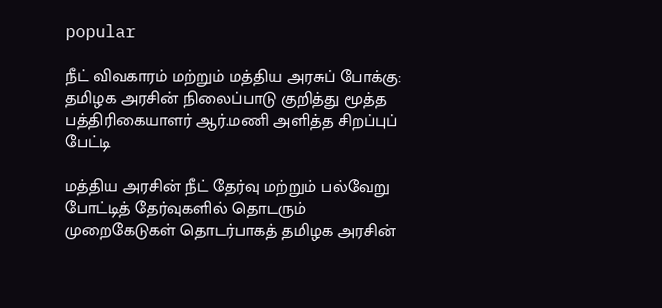popular

நீட் விவகாரம் மற்றும் மத்திய அரசுப் போக்கு: தமிழக அரசின் நிலைப்பாடு குறித்து மூத்த பத்திரிகையாளர் ஆர்.மணி அளித்த சிறப்புப் பேட்டி

மத்திய அரசின் நீட் தேர்வு மற்றும் பல்வேறு போட்டித் தேர்வுகளில் தொடரும் முறைகேடுகள் தொடர்பாகத் தமிழக அரசின்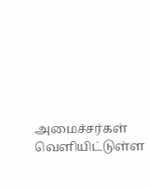அமைச்சர்கள் வெளியிட்டுள்ள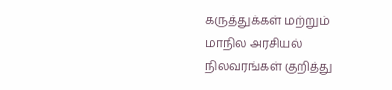கருத்துக்கள் மற்றும் மாநில அரசியல் நிலவரங்கள் குறித்து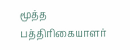மூத்த பத்திரிகையாளர்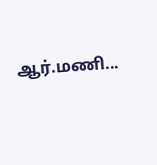ஆர்.மணி...